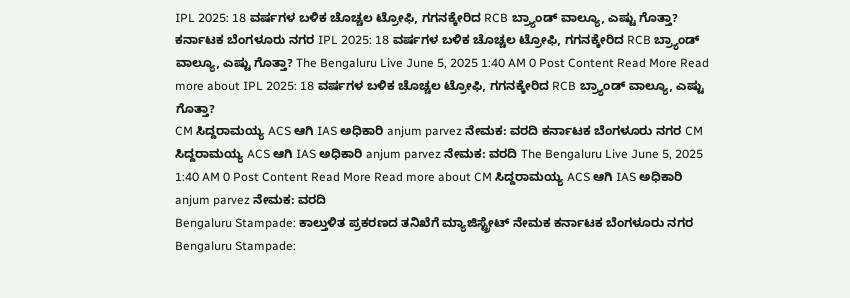IPL 2025: 18 ವರ್ಷಗಳ ಬಳಿಕ ಚೊಚ್ಚಲ ಟ್ರೋಫಿ, ಗಗನಕ್ಕೇರಿದ RCB ಬ್ರ್ಯಾಂಡ್ ವಾಲ್ಯೂ, ಎಷ್ಟು ಗೊತ್ತಾ? ಕರ್ನಾಟಕ ಬೆಂಗಳೂರು ನಗರ IPL 2025: 18 ವರ್ಷಗಳ ಬಳಿಕ ಚೊಚ್ಚಲ ಟ್ರೋಫಿ, ಗಗನಕ್ಕೇರಿದ RCB ಬ್ರ್ಯಾಂಡ್ ವಾಲ್ಯೂ, ಎಷ್ಟು ಗೊತ್ತಾ? The Bengaluru Live June 5, 2025 1:40 AM 0 Post Content Read More Read more about IPL 2025: 18 ವರ್ಷಗಳ ಬಳಿಕ ಚೊಚ್ಚಲ ಟ್ರೋಫಿ, ಗಗನಕ್ಕೇರಿದ RCB ಬ್ರ್ಯಾಂಡ್ ವಾಲ್ಯೂ, ಎಷ್ಟು ಗೊತ್ತಾ?
CM ಸಿದ್ದರಾಮಯ್ಯ ACS ಆಗಿ IAS ಅಧಿಕಾರಿ anjum parvez ನೇಮಕ: ವರದಿ ಕರ್ನಾಟಕ ಬೆಂಗಳೂರು ನಗರ CM ಸಿದ್ದರಾಮಯ್ಯ ACS ಆಗಿ IAS ಅಧಿಕಾರಿ anjum parvez ನೇಮಕ: ವರದಿ The Bengaluru Live June 5, 2025 1:40 AM 0 Post Content Read More Read more about CM ಸಿದ್ದರಾಮಯ್ಯ ACS ಆಗಿ IAS ಅಧಿಕಾರಿ anjum parvez ನೇಮಕ: ವರದಿ
Bengaluru Stampade: ಕಾಲ್ತುಳಿತ ಪ್ರಕರಣದ ತನಿಖೆಗೆ ಮ್ಯಾಜಿಸ್ಟ್ರೇಟ್ ನೇಮಕ ಕರ್ನಾಟಕ ಬೆಂಗಳೂರು ನಗರ Bengaluru Stampade: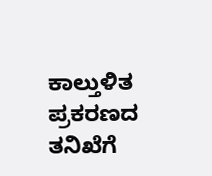ಕಾಲ್ತುಳಿತ ಪ್ರಕರಣದ ತನಿಖೆಗೆ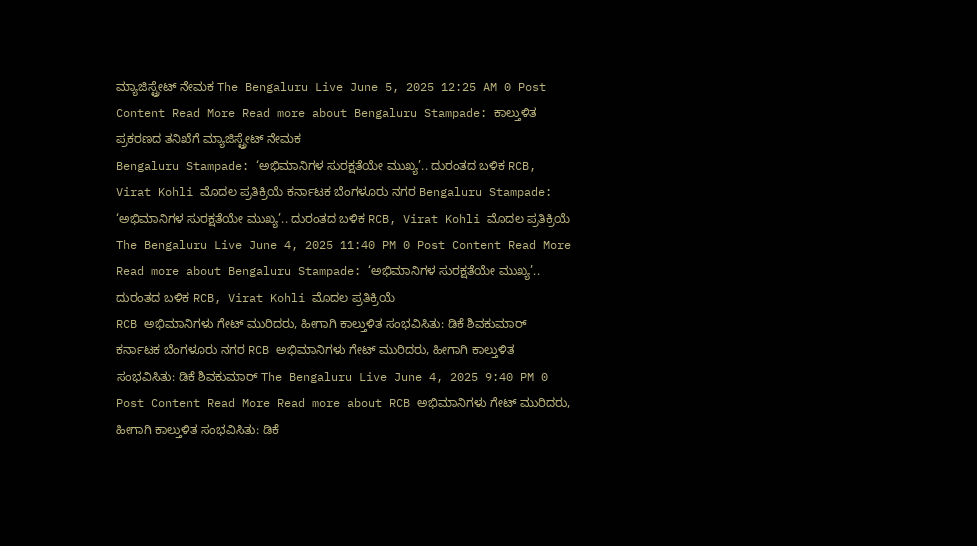ಮ್ಯಾಜಿಸ್ಟ್ರೇಟ್ ನೇಮಕ The Bengaluru Live June 5, 2025 12:25 AM 0 Post Content Read More Read more about Bengaluru Stampade: ಕಾಲ್ತುಳಿತ ಪ್ರಕರಣದ ತನಿಖೆಗೆ ಮ್ಯಾಜಿಸ್ಟ್ರೇಟ್ ನೇಮಕ
Bengaluru Stampade: ‘ಅಭಿಮಾನಿಗಳ ಸುರಕ್ಷತೆಯೇ ಮುಖ್ಯ’.. ದುರಂತದ ಬಳಿಕ RCB, Virat Kohli ಮೊದಲ ಪ್ರತಿಕ್ರಿಯೆ ಕರ್ನಾಟಕ ಬೆಂಗಳೂರು ನಗರ Bengaluru Stampade: ‘ಅಭಿಮಾನಿಗಳ ಸುರಕ್ಷತೆಯೇ ಮುಖ್ಯ’.. ದುರಂತದ ಬಳಿಕ RCB, Virat Kohli ಮೊದಲ ಪ್ರತಿಕ್ರಿಯೆ The Bengaluru Live June 4, 2025 11:40 PM 0 Post Content Read More Read more about Bengaluru Stampade: ‘ಅಭಿಮಾನಿಗಳ ಸುರಕ್ಷತೆಯೇ ಮುಖ್ಯ’.. ದುರಂತದ ಬಳಿಕ RCB, Virat Kohli ಮೊದಲ ಪ್ರತಿಕ್ರಿಯೆ
RCB ಅಭಿಮಾನಿಗಳು ಗೇಟ್ ಮುರಿದರು, ಹೀಗಾಗಿ ಕಾಲ್ತುಳಿತ ಸಂಭವಿಸಿತು: ಡಿಕೆ ಶಿವಕುಮಾರ್ ಕರ್ನಾಟಕ ಬೆಂಗಳೂರು ನಗರ RCB ಅಭಿಮಾನಿಗಳು ಗೇಟ್ ಮುರಿದರು, ಹೀಗಾಗಿ ಕಾಲ್ತುಳಿತ ಸಂಭವಿಸಿತು: ಡಿಕೆ ಶಿವಕುಮಾರ್ The Bengaluru Live June 4, 2025 9:40 PM 0 Post Content Read More Read more about RCB ಅಭಿಮಾನಿಗಳು ಗೇಟ್ ಮುರಿದರು, ಹೀಗಾಗಿ ಕಾಲ್ತುಳಿತ ಸಂಭವಿಸಿತು: ಡಿಕೆ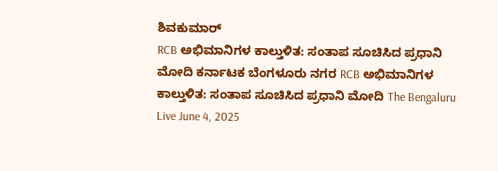ಶಿವಕುಮಾರ್
RCB ಅಭಿಮಾನಿಗಳ ಕಾಲ್ತುಳಿತ: ಸಂತಾಪ ಸೂಚಿಸಿದ ಪ್ರಧಾನಿ ಮೋದಿ ಕರ್ನಾಟಕ ಬೆಂಗಳೂರು ನಗರ RCB ಅಭಿಮಾನಿಗಳ ಕಾಲ್ತುಳಿತ: ಸಂತಾಪ ಸೂಚಿಸಿದ ಪ್ರಧಾನಿ ಮೋದಿ The Bengaluru Live June 4, 2025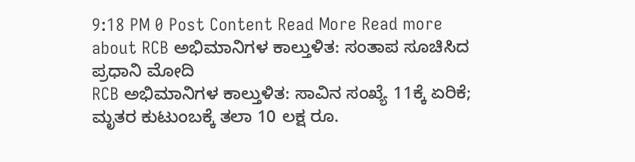9:18 PM 0 Post Content Read More Read more about RCB ಅಭಿಮಾನಿಗಳ ಕಾಲ್ತುಳಿತ: ಸಂತಾಪ ಸೂಚಿಸಿದ ಪ್ರಧಾನಿ ಮೋದಿ
RCB ಅಭಿಮಾನಿಗಳ ಕಾಲ್ತುಳಿತ: ಸಾವಿನ ಸಂಖ್ಯೆ 11ಕ್ಕೆ ಏರಿಕೆ; ಮೃತರ ಕುಟುಂಬಕ್ಕೆ ತಲಾ 10 ಲಕ್ಷ ರೂ.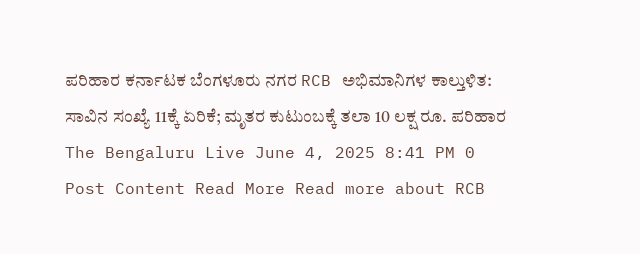ಪರಿಹಾರ ಕರ್ನಾಟಕ ಬೆಂಗಳೂರು ನಗರ RCB ಅಭಿಮಾನಿಗಳ ಕಾಲ್ತುಳಿತ: ಸಾವಿನ ಸಂಖ್ಯೆ 11ಕ್ಕೆ ಏರಿಕೆ; ಮೃತರ ಕುಟುಂಬಕ್ಕೆ ತಲಾ 10 ಲಕ್ಷ ರೂ. ಪರಿಹಾರ The Bengaluru Live June 4, 2025 8:41 PM 0 Post Content Read More Read more about RCB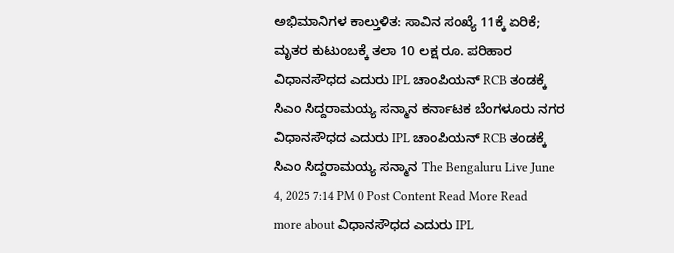ಅಭಿಮಾನಿಗಳ ಕಾಲ್ತುಳಿತ: ಸಾವಿನ ಸಂಖ್ಯೆ 11ಕ್ಕೆ ಏರಿಕೆ; ಮೃತರ ಕುಟುಂಬಕ್ಕೆ ತಲಾ 10 ಲಕ್ಷ ರೂ. ಪರಿಹಾರ
ವಿಧಾನಸೌಧದ ಎದುರು IPL ಚಾಂಪಿಯನ್ RCB ತಂಡಕ್ಕೆ ಸಿಎಂ ಸಿದ್ದರಾಮಯ್ಯ ಸನ್ಮಾನ ಕರ್ನಾಟಕ ಬೆಂಗಳೂರು ನಗರ ವಿಧಾನಸೌಧದ ಎದುರು IPL ಚಾಂಪಿಯನ್ RCB ತಂಡಕ್ಕೆ ಸಿಎಂ ಸಿದ್ದರಾಮಯ್ಯ ಸನ್ಮಾನ The Bengaluru Live June 4, 2025 7:14 PM 0 Post Content Read More Read more about ವಿಧಾನಸೌಧದ ಎದುರು IPL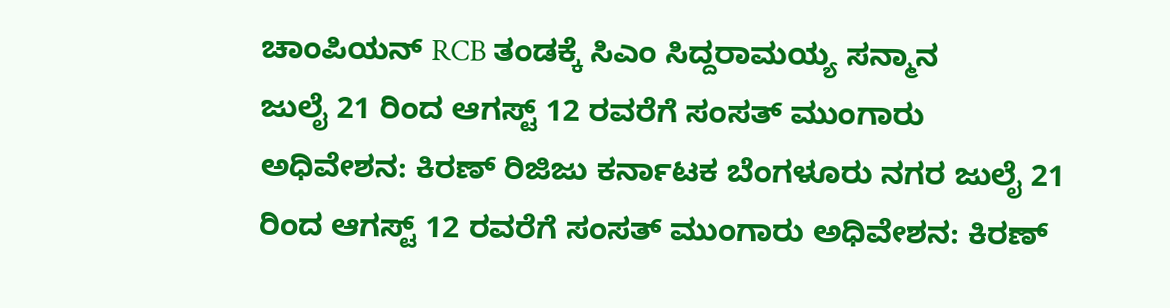ಚಾಂಪಿಯನ್ RCB ತಂಡಕ್ಕೆ ಸಿಎಂ ಸಿದ್ದರಾಮಯ್ಯ ಸನ್ಮಾನ
ಜುಲೈ 21 ರಿಂದ ಆಗಸ್ಟ್ 12 ರವರೆಗೆ ಸಂಸತ್ ಮುಂಗಾರು ಅಧಿವೇಶನ: ಕಿರಣ್ ರಿಜಿಜು ಕರ್ನಾಟಕ ಬೆಂಗಳೂರು ನಗರ ಜುಲೈ 21 ರಿಂದ ಆಗಸ್ಟ್ 12 ರವರೆಗೆ ಸಂಸತ್ ಮುಂಗಾರು ಅಧಿವೇಶನ: ಕಿರಣ್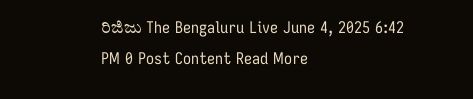ರಿಜಿಜು The Bengaluru Live June 4, 2025 6:42 PM 0 Post Content Read More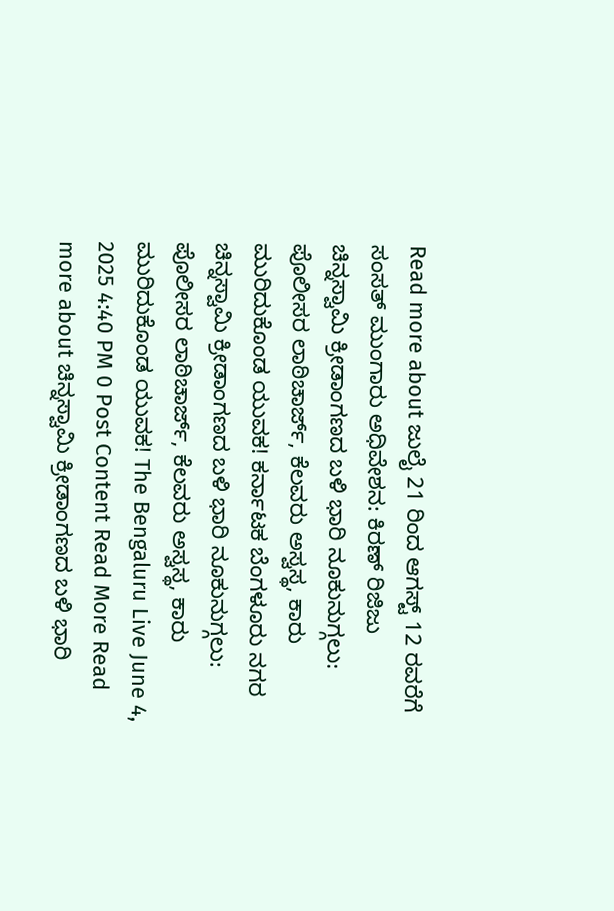Read more about ಜುಲೈ 21 ರಿಂದ ಆಗಸ್ಟ್ 12 ರವರೆಗೆ ಸಂಸತ್ ಮುಂಗಾರು ಅಧಿವೇಶನ: ಕಿರಣ್ ರಿಜಿಜು
ಚಿನ್ನಸ್ವಾಮಿ ಕ್ರೀಡಾಂಗಣದ ಬಳಿ ಭಾರಿ ನೂಕುನುಗ್ಗಲು: ಪೊಲೀಸರ ಲಾಠಿಚಾರ್ಜ್, ಕೆಲವರು ಅಸ್ವಸ್ಥ, ಕಾರು ಮುರಿದುಕೊಂಡ ಯುವಕ! ಕರ್ನಾಟಕ ಬೆಂಗಳೂರು ನಗರ ಚಿನ್ನಸ್ವಾಮಿ ಕ್ರೀಡಾಂಗಣದ ಬಳಿ ಭಾರಿ ನೂಕುನುಗ್ಗಲು: ಪೊಲೀಸರ ಲಾಠಿಚಾರ್ಜ್, ಕೆಲವರು ಅಸ್ವಸ್ಥ, ಕಾರು ಮುರಿದುಕೊಂಡ ಯುವಕ! The Bengaluru Live June 4, 2025 4:40 PM 0 Post Content Read More Read more about ಚಿನ್ನಸ್ವಾಮಿ ಕ್ರೀಡಾಂಗಣದ ಬಳಿ ಭಾರಿ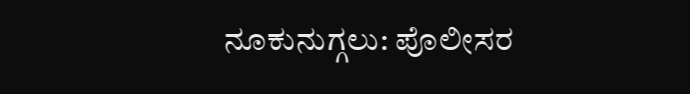ನೂಕುನುಗ್ಗಲು: ಪೊಲೀಸರ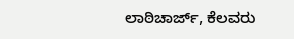ಲಾಠಿಚಾರ್ಜ್, ಕೆಲವರು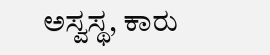ಅಸ್ವಸ್ಥ, ಕಾರು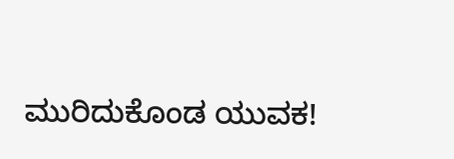ಮುರಿದುಕೊಂಡ ಯುವಕ!